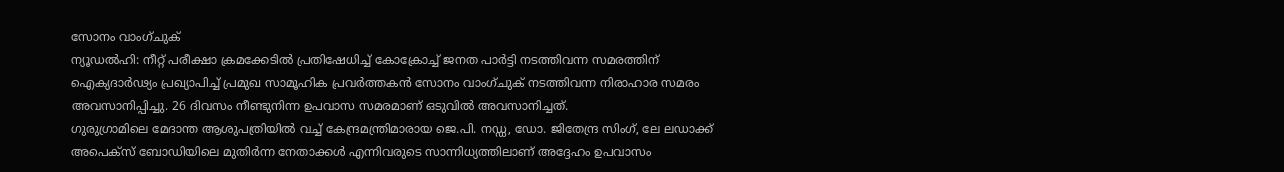സോനം വാംഗ്ചുക്
ന്യൂഡൽഹി: നീറ്റ് പരീക്ഷാ ക്രമക്കേടിൽ പ്രതിഷേധിച്ച് കോക്രോച്ച് ജനത പാർട്ടി നടത്തിവന്ന സമരത്തിന് ഐക്യദാർഢ്യം പ്രഖ്യാപിച്ച് പ്രമുഖ സാമൂഹിക പ്രവർത്തകൻ സോനം വാംഗ്ചുക് നടത്തിവന്ന നിരാഹാര സമരം അവസാനിപ്പിച്ചു. 26 ദിവസം നീണ്ടുനിന്ന ഉപവാസ സമരമാണ് ഒടുവിൽ അവസാനിച്ചത്.
ഗുരുഗ്രാമിലെ മേദാന്ത ആശുപത്രിയിൽ വച്ച് കേന്ദ്രമന്ത്രിമാരായ ജെ.പി. നഡ്ഡ, ഡോ. ജിതേന്ദ്ര സിംഗ്, ലേ ലഡാക്ക് അപെക്സ് ബോഡിയിലെ മുതിർന്ന നേതാക്കൾ എന്നിവരുടെ സാന്നിധ്യത്തിലാണ് അദ്ദേഹം ഉപവാസം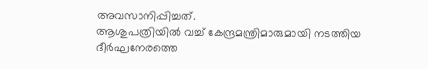അവസാനിപ്പിച്ചത്.
ആശുപത്രിയിൽ വച്ച് കേന്ദ്രമന്ത്രിമാരുമായി നടത്തിയ ദീർഘനേരത്തെ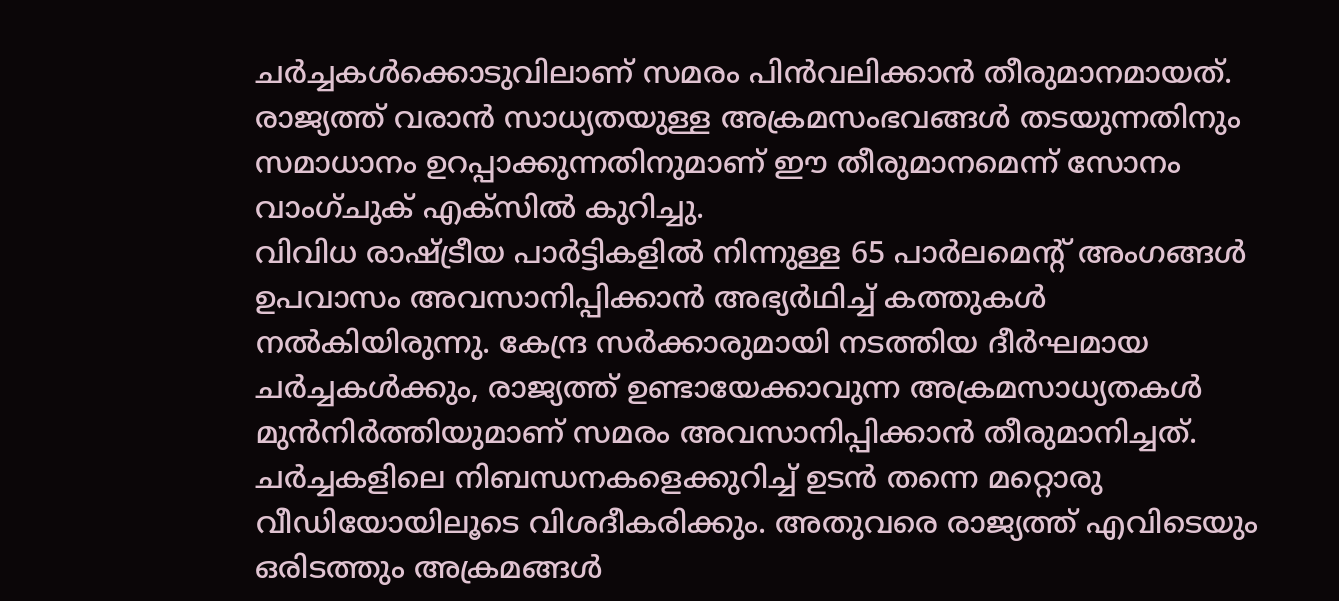ചർച്ചകൾക്കൊടുവിലാണ് സമരം പിൻവലിക്കാൻ തീരുമാനമായത്. രാജ്യത്ത് വരാൻ സാധ്യതയുള്ള അക്രമസംഭവങ്ങൾ തടയുന്നതിനും സമാധാനം ഉറപ്പാക്കുന്നതിനുമാണ് ഈ തീരുമാനമെന്ന് സോനം വാംഗ്ചുക് എക്സിൽ കുറിച്ചു.
വിവിധ രാഷ്ട്രീയ പാർട്ടികളിൽ നിന്നുള്ള 65 പാർലമെന്റ് അംഗങ്ങൾ ഉപവാസം അവസാനിപ്പിക്കാൻ അഭ്യർഥിച്ച് കത്തുകൾ നൽകിയിരുന്നു. കേന്ദ്ര സർക്കാരുമായി നടത്തിയ ദീർഘമായ ചർച്ചകൾക്കും, രാജ്യത്ത് ഉണ്ടായേക്കാവുന്ന അക്രമസാധ്യതകൾ മുൻനിർത്തിയുമാണ് സമരം അവസാനിപ്പിക്കാൻ തീരുമാനിച്ചത്.
ചർച്ചകളിലെ നിബന്ധനകളെക്കുറിച്ച് ഉടൻ തന്നെ മറ്റൊരു വീഡിയോയിലൂടെ വിശദീകരിക്കും. അതുവരെ രാജ്യത്ത് എവിടെയും ഒരിടത്തും അക്രമങ്ങൾ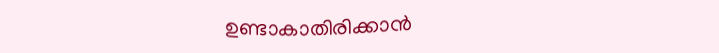ഉണ്ടാകാതിരിക്കാൻ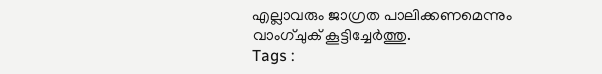എല്ലാവരും ജാഗ്രത പാലിക്കണമെന്നും വാംഗ്ചുക് കൂട്ടിച്ചേർത്തു.
Tags :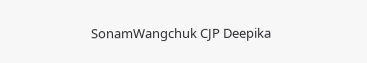SonamWangchuk CJP Deepika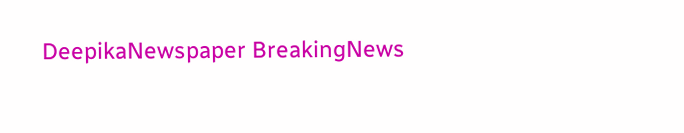DeepikaNewspaper BreakingNews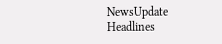NewsUpdate Headlines